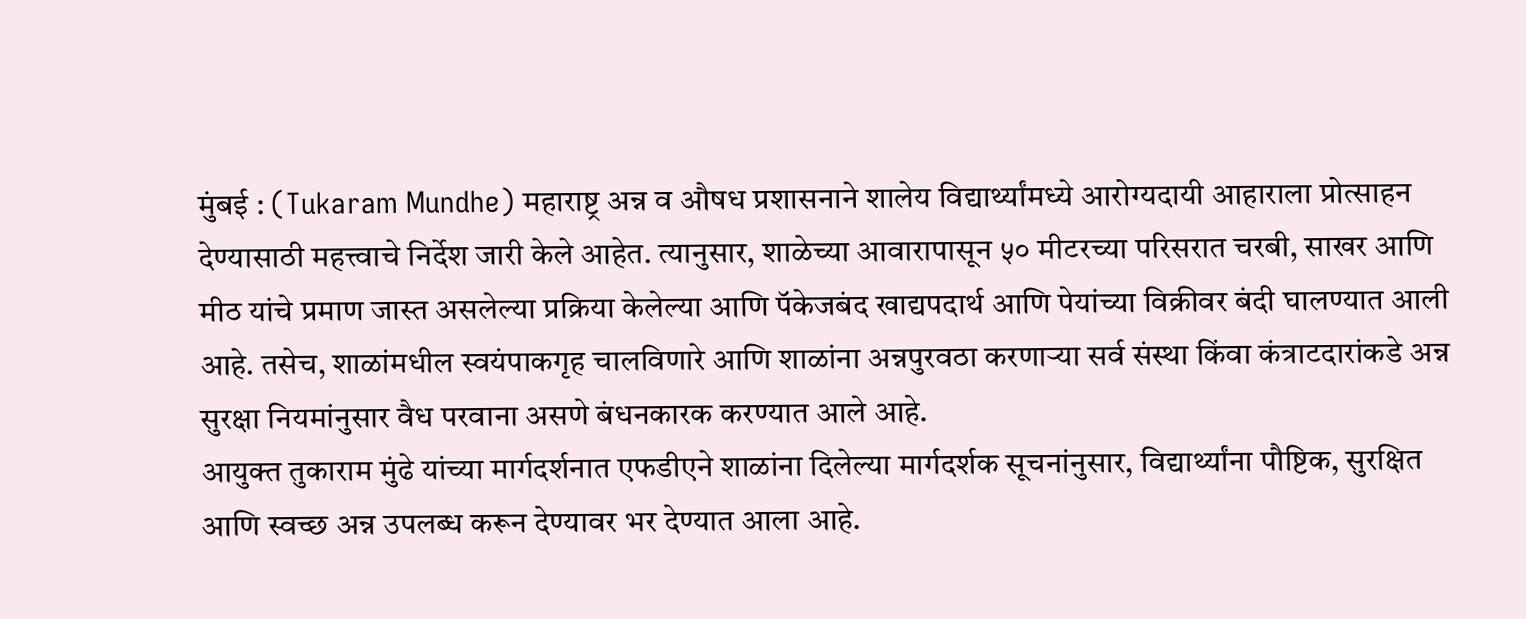मुंबई : (Tukaram Mundhe) महाराष्ट्र अन्न व औषध प्रशासनाने शालेय विद्यार्थ्यांमध्ये आरोग्यदायी आहाराला प्रोत्साहन देण्यासाठी महत्त्वाचे निर्देश जारी केले आहेत. त्यानुसार, शाळेच्या आवारापासून ५० मीटरच्या परिसरात चरबी, साखर आणि मीठ यांचे प्रमाण जास्त असलेल्या प्रक्रिया केलेल्या आणि पॅकेजबंद खाद्यपदार्थ आणि पेयांच्या विक्रीवर बंदी घालण्यात आली आहे. तसेच, शाळांमधील स्वयंपाकगृह चालविणारे आणि शाळांना अन्नपुरवठा करणाऱ्या सर्व संस्था किंवा कंत्राटदारांकडे अन्न सुरक्षा नियमांनुसार वैध परवाना असणे बंधनकारक करण्यात आले आहे.
आयुक्त तुकाराम मुंढे यांच्या मार्गदर्शनात एफडीएने शाळांना दिलेल्या मार्गदर्शक सूचनांनुसार, विद्यार्थ्यांना पौष्टिक, सुरक्षित आणि स्वच्छ अन्न उपलब्ध करून देण्यावर भर देण्यात आला आहे.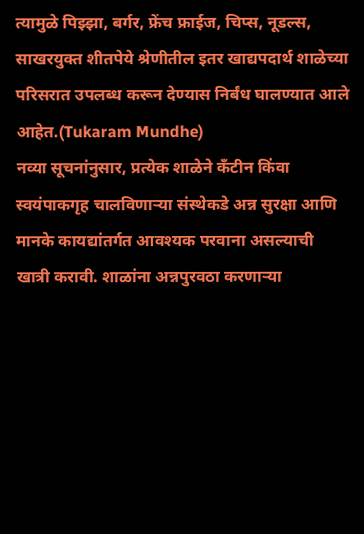त्यामुळे पिझ्झा, बर्गर, फ्रेंच फ्राईज, चिप्स, नूडल्स, साखरयुक्त शीतपेये श्रेणीतील इतर खाद्यपदार्थ शाळेच्या परिसरात उपलब्ध करून देण्यास निर्बंध घालण्यात आले आहेत.(Tukaram Mundhe)
नव्या सूचनांनुसार, प्रत्येक शाळेने कँटीन किंवा स्वयंपाकगृह चालविणाऱ्या संस्थेकडे अन्न सुरक्षा आणि मानके कायद्यांतर्गत आवश्यक परवाना असल्याची खात्री करावी. शाळांना अन्नपुरवठा करणाऱ्या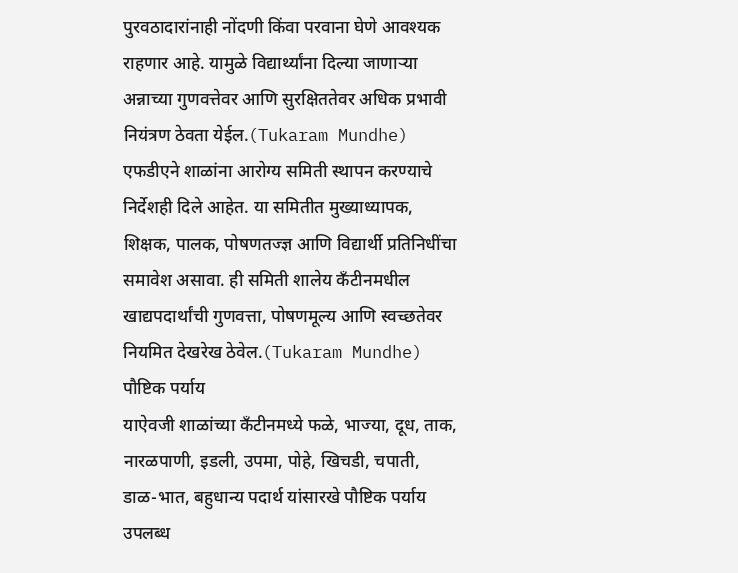पुरवठादारांनाही नोंदणी किंवा परवाना घेणे आवश्यक राहणार आहे. यामुळे विद्यार्थ्यांना दिल्या जाणाऱ्या अन्नाच्या गुणवत्तेवर आणि सुरक्षिततेवर अधिक प्रभावी नियंत्रण ठेवता येईल.(Tukaram Mundhe)
एफडीएने शाळांना आरोग्य समिती स्थापन करण्याचे निर्देशही दिले आहेत. या समितीत मुख्याध्यापक, शिक्षक, पालक, पोषणतज्ज्ञ आणि विद्यार्थी प्रतिनिधींचा समावेश असावा. ही समिती शालेय कँटीनमधील खाद्यपदार्थांची गुणवत्ता, पोषणमूल्य आणि स्वच्छतेवर नियमित देखरेख ठेवेल.(Tukaram Mundhe)
पौष्टिक पर्याय
याऐवजी शाळांच्या कँटीनमध्ये फळे, भाज्या, दूध, ताक, नारळपाणी, इडली, उपमा, पोहे, खिचडी, चपाती, डाळ-भात, बहुधान्य पदार्थ यांसारखे पौष्टिक पर्याय उपलब्ध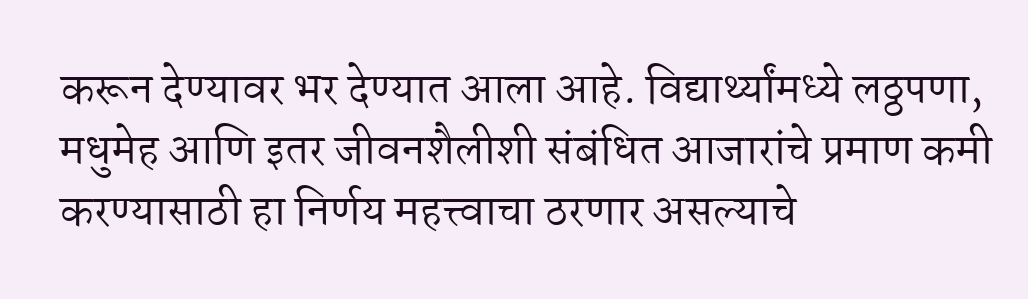करून देण्यावर भर देण्यात आला आहे. विद्यार्थ्यांमध्ये लठ्ठपणा, मधुमेह आणि इतर जीवनशैलीशी संबंधित आजारांचे प्रमाण कमी करण्यासाठी हा निर्णय महत्त्वाचा ठरणार असल्याचे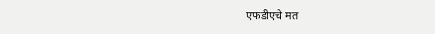एफडीएचे मत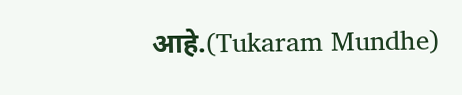आहे.(Tukaram Mundhe)